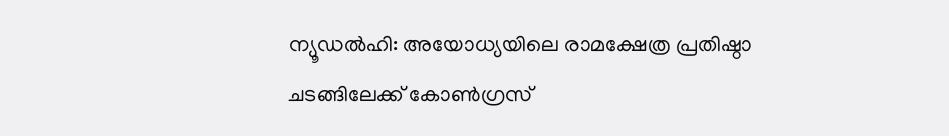ന്യൂഡൽഹി: അയോധ്യയിലെ രാമക്ഷേത്ര പ്രതിഷ്ഠാ ചടങ്ങിലേക്ക് കോൺഗ്രസ്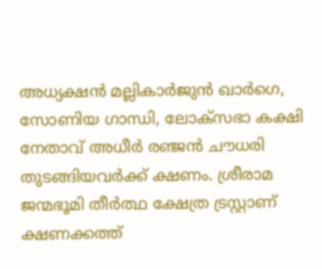അധ്യക്ഷൻ മല്ലികാർജുൻ ഖാർഗെ, സോണിയ ഗാന്ധി, ലോക്സഭാ കക്ഷി നേതാവ് അധീർ രഞ്ജൻ ചൗധരി തുടങ്ങിയവർക്ക് ക്ഷണം. ശ്രീരാമ ജന്മഭൂമി തീർത്ഥ ക്ഷേത്ര ട്രസ്റ്റാണ് ക്ഷണക്കത്ത്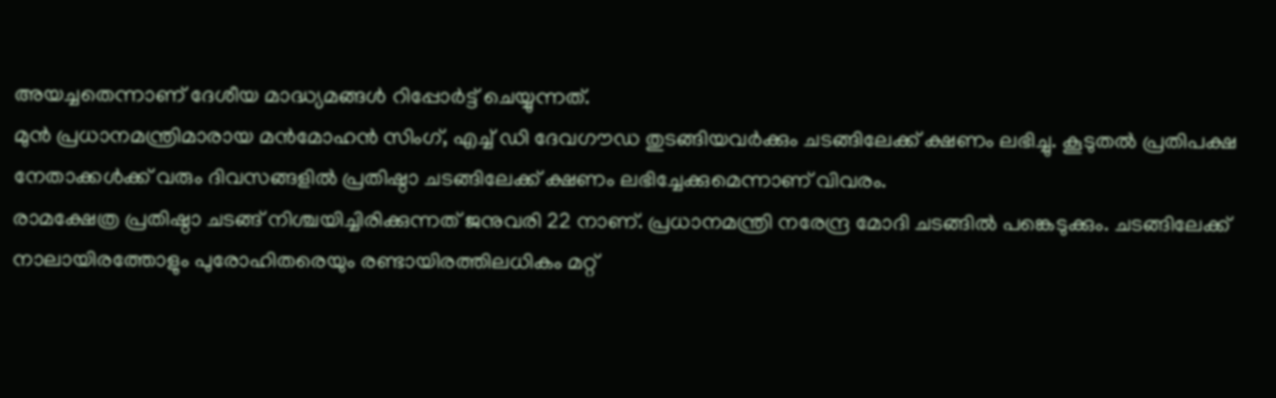അയച്ചതെന്നാണ് ദേശീയ മാദ്ധ്യമങ്ങൾ റിപ്പോർട്ട് ചെയ്യുന്നത്.
മുൻ പ്രധാനമന്ത്രിമാരായ മൻമോഹൻ സിംഗ്, എച്ച് ഡി ദേവഗൗഡ തുടങ്ങിയവർക്കും ചടങ്ങിലേക്ക് ക്ഷണം ലഭിച്ചു. കൂടുതൽ പ്രതിപക്ഷ നേതാക്കൾക്ക് വരും ദിവസങ്ങളിൽ പ്രതിഷ്ഠാ ചടങ്ങിലേക്ക് ക്ഷണം ലഭിച്ചേക്കുമെന്നാണ് വിവരം.
രാമക്ഷേത്ര പ്രതിഷ്ഠാ ചടങ്ങ് നിശ്ചയിച്ചിരിക്കുന്നത് ജനുവരി 22 നാണ്. പ്രധാനമന്ത്രി നരേന്ദ്ര മോദി ചടങ്ങിൽ പങ്കെടുക്കും. ചടങ്ങിലേക്ക് നാലായിരത്തോളും പുരോഹിതരെയും രണ്ടായിരത്തിലധികം മറ്റ്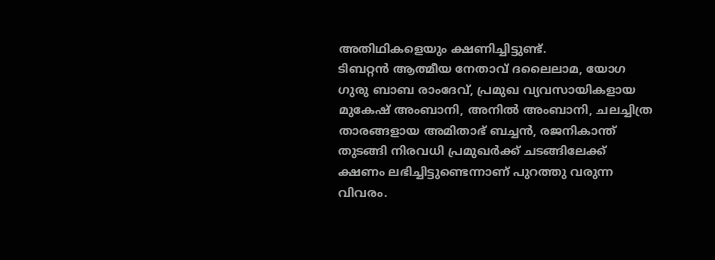അതിഥികളെയും ക്ഷണിച്ചിട്ടുണ്ട്.
ടിബറ്റൻ ആത്മീയ നേതാവ് ദലൈലാമ, യോഗ ഗുരു ബാബ രാംദേവ്, പ്രമുഖ വ്യവസായികളായ മുകേഷ് അംബാനി, അനിൽ അംബാനി, ചലച്ചിത്ര താരങ്ങളായ അമിതാഭ് ബച്ചൻ, രജനികാന്ത് തുടങ്ങി നിരവധി പ്രമുഖർക്ക് ചടങ്ങിലേക്ക് ക്ഷണം ലഭിച്ചിട്ടുണ്ടെന്നാണ് പുറത്തു വരുന്ന വിവരം.